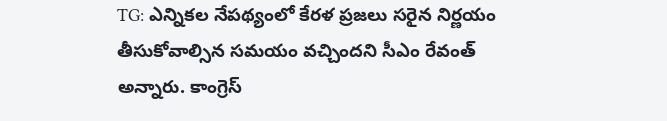TG: ఎన్నికల నేపథ్యంలో కేరళ ప్రజలు సరైన నిర్ణయం తీసుకోవాల్సిన సమయం వచ్చిందని సీఎం రేవంత్ అన్నారు. కాంగ్రెస్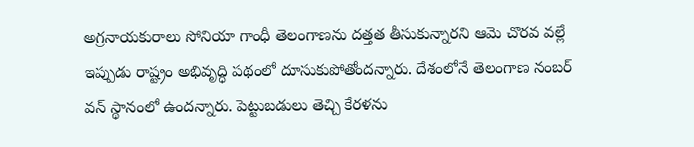అగ్రనాయకురాలు సోనియా గాంధీ తెలంగాణను దత్తత తీసుకున్నారని ఆమె చొరవ వల్లే ఇప్పుడు రాష్ట్రం అభివృద్ధి పథంలో దూసుకుపోతోందన్నారు. దేశంలోనే తెలంగాణ నంబర్ వన్ స్థానంలో ఉందన్నారు. పెట్టుబడులు తెచ్చి కేరళను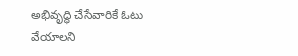అభివృద్ధి చేసేవారికే ఓటు వేయాలని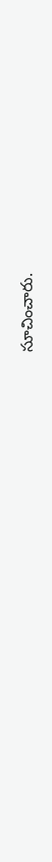సూచించారు.